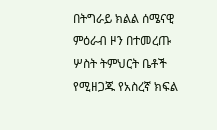በትግራይ ክልል ሰሜናዊ ምዕራብ ዞን በተመረጡ ሦስት ትምህርት ቤቶች የሚዘጋጁ የአስረኛ ክፍል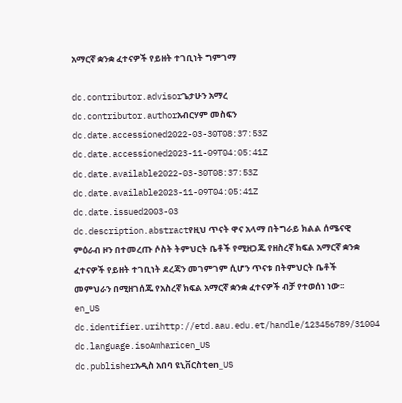አማርኛ ቋንቋ ፈተናዎች የይዘት ተገቢነት ግምገማ

dc.contributor.advisorጌታሁን አማረ
dc.contributor.authorአብርሃም መስፍን
dc.date.accessioned2022-03-30T08:37:53Z
dc.date.accessioned2023-11-09T04:05:41Z
dc.date.available2022-03-30T08:37:53Z
dc.date.available2023-11-09T04:05:41Z
dc.date.issued2003-03
dc.description.abstractየዚህ ጥናት ዋና አላማ በትግራይ ክልል ሰሜናዊ ምዕራብ ዞን በተመረጡ ሶስት ትምህርት ቤቶች የሚዘጋጁ የዘስረኛ ክፍል አማርኛ ቋንቋ ፈተናዎች የይዘት ተገቢነት ደረጃን መገምገም ሲሆን ጥናቱ በትምህርት ቤቶች መምህራን በሚዘገሰጁ የአስረኛ ክፍል አማርኛ ቋንቋ ፈተናዎች ብቻ የተወሰነ ነው፡፡en_US
dc.identifier.urihttp://etd.aau.edu.et/handle/123456789/31004
dc.language.isoAmharicen_US
dc.publisherአዲስ አበባ ዩኒቨርስቲen_US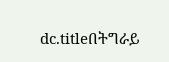dc.titleበትግራይ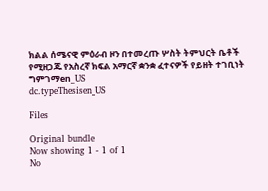ክልል ሰሜናዊ ምዕራብ ዞን በተመረጡ ሦስት ትምህርት ቤቶች የሚዘጋጁ የአስረኛ ክፍል አማርኛ ቋንቋ ፈተናዎች የይዘት ተገቢነት ግምገማen_US
dc.typeThesisen_US

Files

Original bundle
Now showing 1 - 1 of 1
No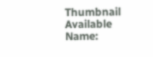Thumbnail Available
Name: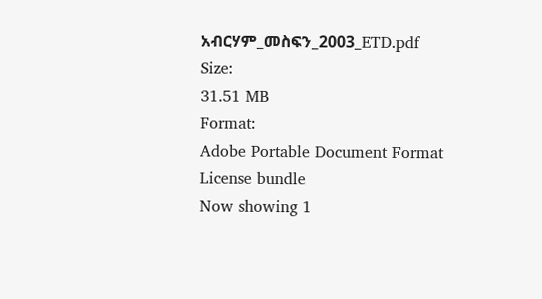አብርሃም_መስፍን_2003_ETD.pdf
Size:
31.51 MB
Format:
Adobe Portable Document Format
License bundle
Now showing 1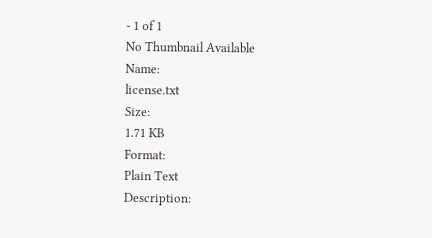- 1 of 1
No Thumbnail Available
Name:
license.txt
Size:
1.71 KB
Format:
Plain Text
Description: